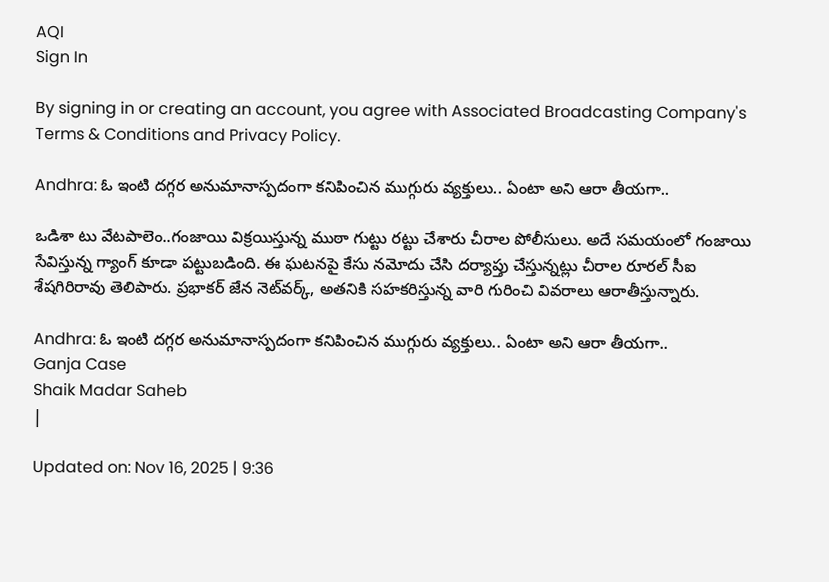AQI
Sign In

By signing in or creating an account, you agree with Associated Broadcasting Company's Terms & Conditions and Privacy Policy.

Andhra: ఓ ఇంటి దగ్గర అనుమానాస్పదంగా కనిపించిన ముగ్గురు వ్యక్తులు.. ఏంటా అని ఆరా తీయగా..

ఒడిశా టు వేటపాలెం..గంజాయి విక్రయిస్తున్న ముఠా గుట్టు రట్టు చేశారు చీరాల పోలీసులు. అదే సమయంలో గంజాయి సేవిస్తున్న గ్యాంగ్‌ కూడా పట్టుబడింది. ఈ ఘటనపై కేసు నమోదు చేసి దర్యాప్తు చేస్తున్నట్లు చీరాల రూరల్‌ సీఐ శేషగిరిరావు తెలిపారు. ప్రభాకర్ జేన నెట్‌వర్క్, అతనికి సహకరిస్తున్న వారి గురించి వివరాలు ఆరాతీస్తున్నారు.

Andhra: ఓ ఇంటి దగ్గర అనుమానాస్పదంగా కనిపించిన ముగ్గురు వ్యక్తులు.. ఏంటా అని ఆరా తీయగా..
Ganja Case
Shaik Madar Saheb
|

Updated on: Nov 16, 2025 | 9:36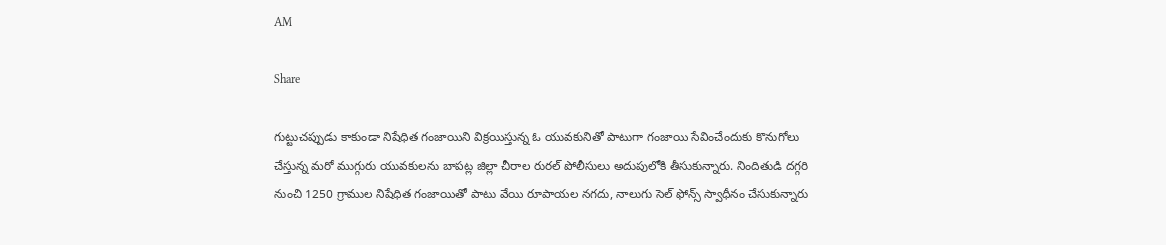AM

Share

గుట్టుచప్పుడు కాకుండా నిషేధిత గంజాయిని విక్రయిస్తున్న ఓ యువకునితో పాటుగా గంజాయి సేవించేందుకు కొనుగోలు చేస్తున్న మరో ముగ్గురు యువకులను బాపట్ల జిల్లా చీరాల రురల్ పోలీసులు అదుపులోకి తీసుకున్నారు. నిందితుడి దగ్గరి నుంచి 1250 గ్రాముల నిషేధిత గంజాయితో పాటు వేయి రూపాయల నగదు, నాలుగు సెల్ ఫోన్స్ స్వాధీనం చేసుకున్నారు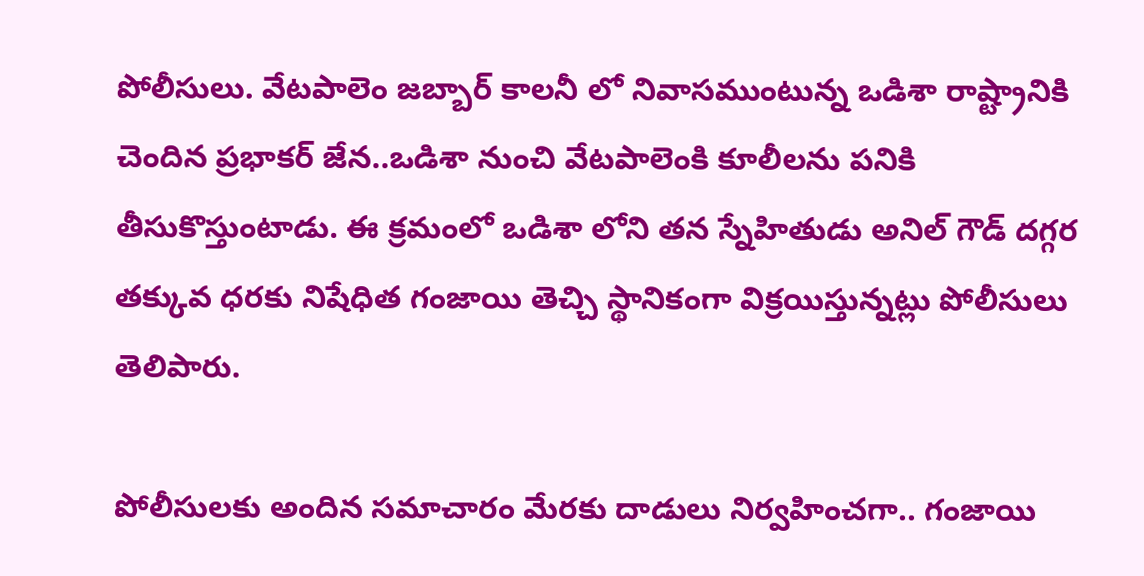పోలీసులు. వేటపాలెం జబ్బార్ కాలనీ లో నివాసముంటున్న ఒడిశా రాష్ట్రానికి చెందిన ప్రభాకర్ జేన..ఒడిశా నుంచి వేటపాలెంకి కూలీలను పనికి తీసుకొస్తుంటాడు. ఈ క్రమంలో ఒడిశా లోని తన స్నేహితుడు అనిల్ గౌడ్ దగ్గర తక్కువ ధరకు నిషేధిత గంజాయి తెచ్చి స్థానికంగా విక్రయిస్తున్నట్లు పోలీసులు తెలిపారు.

పోలీసులకు అందిన సమాచారం మేరకు దాడులు నిర్వహించగా.. గంజాయి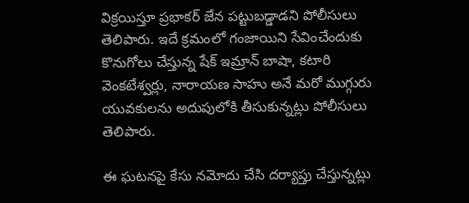విక్రయిస్తూ ప్రభాకర్ జేన పట్టుబడ్డాడని పోలీసులు తెలిపారు. ఇదే క్రమంలో గంజాయిని సేవించేందుకు కొనుగోలు చేస్తున్న షేక్ ఇమ్రాన్ బాషా, కటారి వెంకటేశ్వర్లు, నారాయణ సాహు అనే మరో ముగ్గురు యువకులను అదుపులోకి తీసుకున్నట్లు పోలీసులు తెలిపారు.

ఈ ఘటనపై కేసు నమోదు చేసి దర్యాప్తు చేస్తున్నట్లు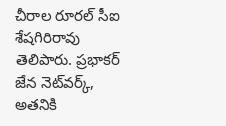చీరాల రూరల్‌ సీఐ శేషగిరిరావు తెలిపారు. ప్రభాకర్ జేన నెట్‌వర్క్, అతనికి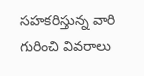సహకరిస్తున్న వారి గురించి వివరాలు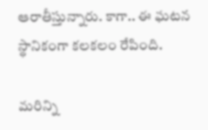ఆరాతీస్తున్నారు. కాగా.. ఈ ఘటన స్థానికంగా కలకలం రేపింది.

మరిన్ని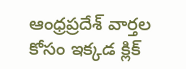ఆంధ్రప్రదేశ్ వార్తల కోసం ఇక్కడ క్లిక్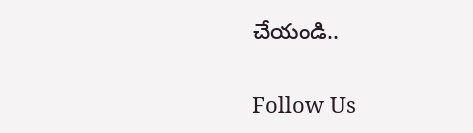చేయండి..

Follow Us